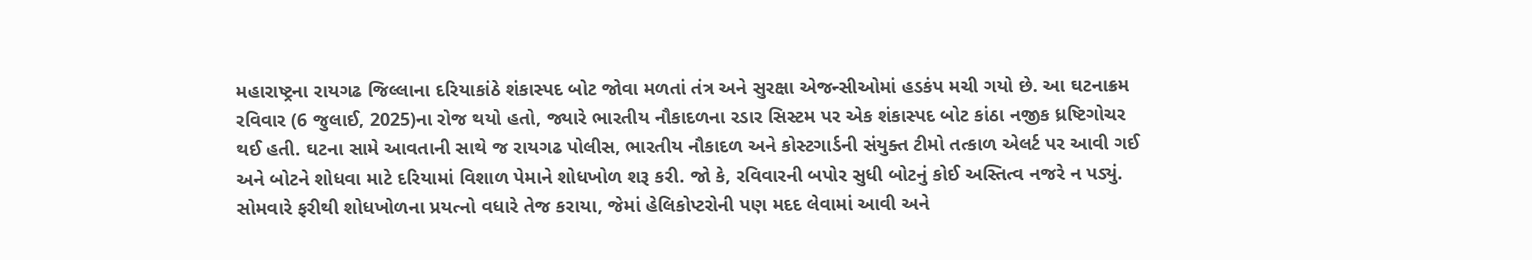મહારાષ્ટ્રના રાયગઢ જિલ્લાના દરિયાકાંઠે શંકાસ્પદ બોટ જોવા મળતાં તંત્ર અને સુરક્ષા એજન્સીઓમાં હડકંપ મચી ગયો છે. આ ઘટનાક્રમ રવિવાર (6 જુલાઈ, 2025)ના રોજ થયો હતો, જ્યારે ભારતીય નૌકાદળના રડાર સિસ્ટમ પર એક શંકાસ્પદ બોટ કાંઠા નજીક ધ્રષ્ટિગોચર થઈ હતી. ઘટના સામે આવતાની સાથે જ રાયગઢ પોલીસ, ભારતીય નૌકાદળ અને કોસ્ટગાર્ડની સંયુક્ત ટીમો તત્કાળ એલર્ટ પર આવી ગઈ અને બોટને શોધવા માટે દરિયામાં વિશાળ પેમાને શોધખોળ શરૂ કરી. જો કે, રવિવારની બપોર સુધી બોટનું કોઈ અસ્તિત્વ નજરે ન પડ્યું.
સોમવારે ફરીથી શોધખોળના પ્રયત્નો વધારે તેજ કરાયા, જેમાં હેલિકોપ્ટરોની પણ મદદ લેવામાં આવી અને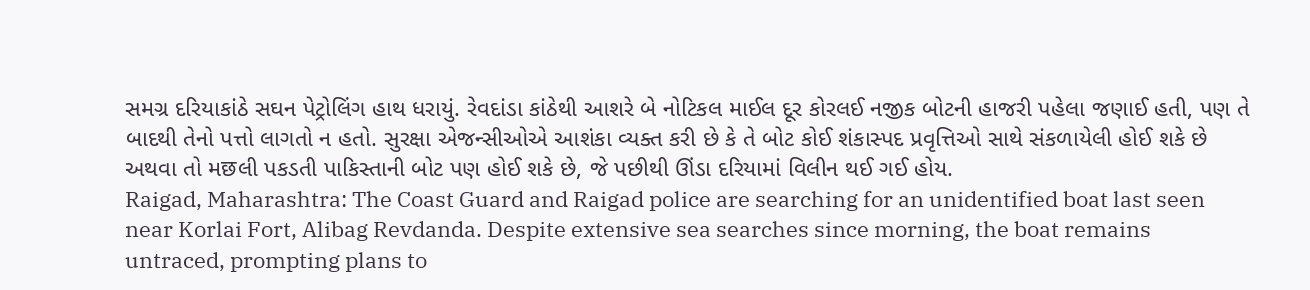સમગ્ર દરિયાકાંઠે સઘન પેટ્રોલિંગ હાથ ધરાયું. રેવદાંડા કાંઠેથી આશરે બે નોટિકલ માઈલ દૂર કોરલઈ નજીક બોટની હાજરી પહેલા જણાઈ હતી, પણ તે બાદથી તેનો પત્તો લાગતો ન હતો. સુરક્ષા એજન્સીઓએ આશંકા વ્યક્ત કરી છે કે તે બોટ કોઈ શંકાસ્પદ પ્રવૃત્તિઓ સાથે સંકળાયેલી હોઈ શકે છે અથવા તો મछલી પકડતી પાકિસ્તાની બોટ પણ હોઈ શકે છે, જે પછીથી ઊંડા દરિયામાં વિલીન થઈ ગઈ હોય.
Raigad, Maharashtra: The Coast Guard and Raigad police are searching for an unidentified boat last seen near Korlai Fort, Alibag Revdanda. Despite extensive sea searches since morning, the boat remains untraced, prompting plans to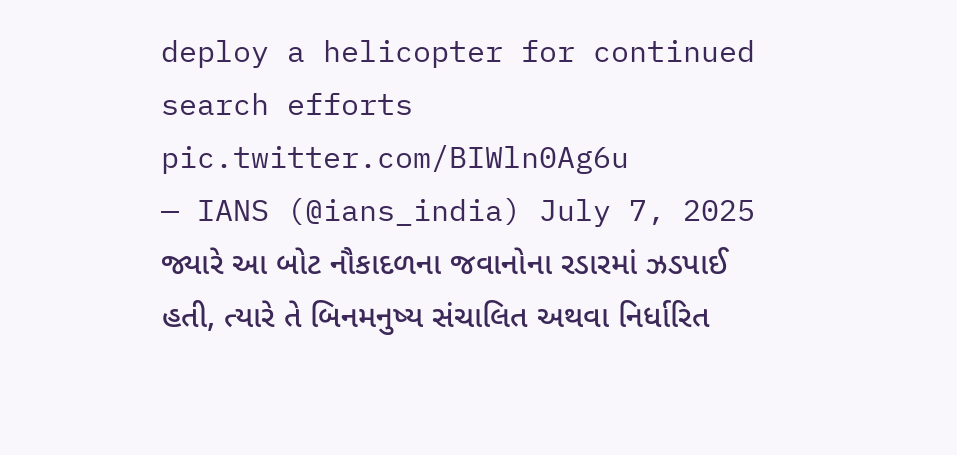deploy a helicopter for continued search efforts pic.twitter.com/BIWln0Ag6u
— IANS (@ians_india) July 7, 2025
જ્યારે આ બોટ નૌકાદળના જવાનોના રડારમાં ઝડપાઈ હતી, ત્યારે તે બિનમનુષ્ય સંચાલિત અથવા નિર્ધારિત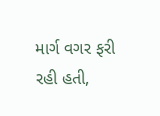માર્ગ વગર ફરી રહી હતી,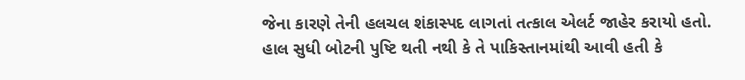જેના કારણે તેની હલચલ શંકાસ્પદ લાગતાં તત્કાલ એલર્ટ જાહેર કરાયો હતો. હાલ સુધી બોટની પુષ્ટિ થતી નથી કે તે પાકિસ્તાનમાંથી આવી હતી કે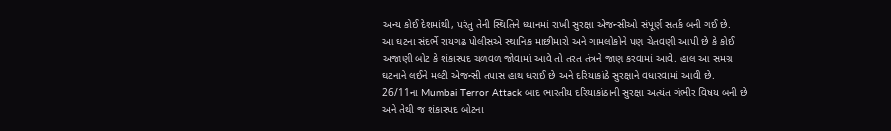અન્ય કોઈ દેશમાંથી, પરંતુ તેની સ્થિતિને ધ્યાનમાં રાખી સુરક્ષા એજન્સીઓ સંપૂર્ણ સતર્ક બની ગઈ છે.
આ ઘટના સંદર્ભે રાયગઢ પોલીસએ સ્થાનિક માછીમારો અને ગામલોકોને પણ ચેતવણી આપી છે કે કોઈ અજાણી બોટ કે શંકાસ્પદ ચળવળ જોવામાં આવે તો તરત તંત્રને જાણ કરવામાં આવે. હાલ આ સમગ્ર ઘટનાને લઈને મલ્ટી એજન્સી તપાસ હાથ ધરાઈ છે અને દરિયાકાંઠે સુરક્ષાને વધારવામાં આવી છે. 26/11ના Mumbai Terror Attack બાદ ભારતીય દરિયાકાંઠાની સુરક્ષા અત્યંત ગંભીર વિષય બની છે અને તેથી જ શંકાસ્પદ બોટના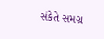સંકેતે સમગ્ર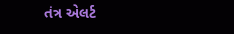તંત્ર એલર્ટ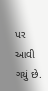પર આવી ગયું છે.